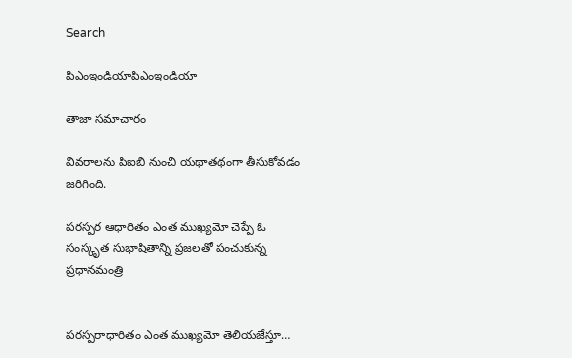Search

పిఎంఇండియాపిఎంఇండియా

తాజా స‌మాచారం

వివరాలను పిఐబి నుంచి యథాతథంగా తీసుకోవడం జరిగింది.

పరస్పర ఆధారితం ఎంత ముఖ్యమో చెప్పే ఓ సంస్కృత సుభాషితాన్ని ప్రజలతో పంచుకున్న ప్రధానమంత్రి


పరస్పరాధారితం ఎంత ముఖ్యమో తెలియజేస్తూ…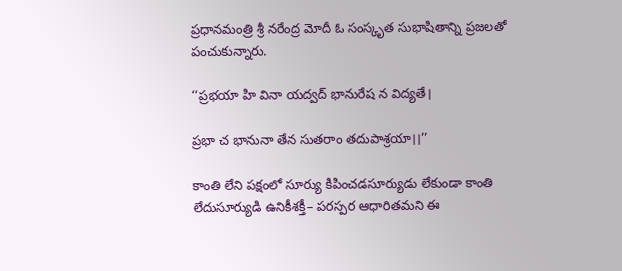ప్రధానమంత్రి శ్రీ నరేంద్ర మోదీ ఓ సంస్కృత సుభాషితాన్ని ప్రజలతో పంచుకున్నారు.

‘‘ప్రభయా హి వినా యద్వద్ భానురేష న విద్యతే।

ప్రభా చ భానునా తేన సుతరాం తదుపాశ్రయా।।’’

కాంతి లేని పక్షంలో సూర్యు కిపించడసూర్యుడు లేకుండా కాంతి లేదుసూర్యుడి ఉనికీశక్తీ– పరస్పర ఆధారితమని ఈ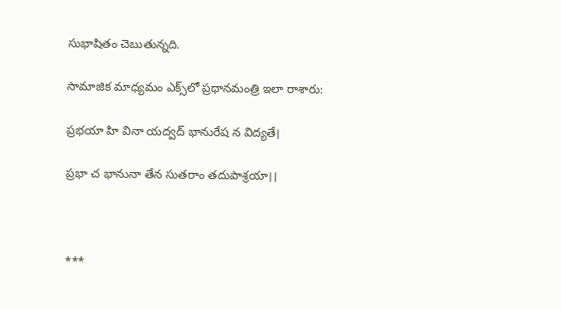సుభాషితం చెబుతున్నది.

సామాజిక మాధ్యమం ఎక్స్‌లో ప్రధానమంత్రి ఇలా రాశారు:

ప్రభయా హి వినా యద్వద్ భానురేష న విద్యతే।

ప్రభా చ భానునా తేన సుతరాం తదుపాశ్రయా।।



***